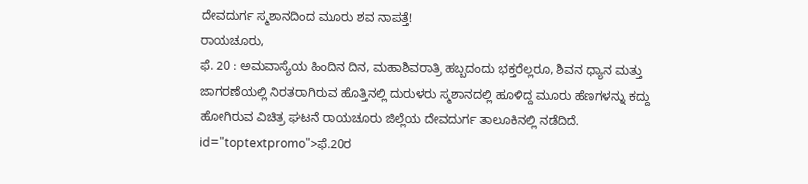ದೇವದುರ್ಗ ಸ್ಮಶಾನದಿಂದ ಮೂರು ಶವ ನಾಪತ್ತೆ!
ರಾಯಚೂರು,
ಫೆ. 20 : ಅಮವಾಸ್ಯೆಯ ಹಿಂದಿನ ದಿನ, ಮಹಾಶಿವರಾತ್ರಿ ಹಬ್ಬದಂದು ಭಕ್ತರೆಲ್ಲರೂ, ಶಿವನ ಧ್ಯಾನ ಮತ್ತು ಜಾಗರಣೆಯಲ್ಲಿ ನಿರತರಾಗಿರುವ ಹೊತ್ತಿನಲ್ಲಿ ದುರುಳರು ಸ್ಮಶಾನದಲ್ಲಿ ಹೂಳಿದ್ದ ಮೂರು ಹೆಣಗಳನ್ನು ಕದ್ದು ಹೋಗಿರುವ ವಿಚಿತ್ರ ಘಟನೆ ರಾಯಚೂರು ಜಿಲ್ಲೆಯ ದೇವದುರ್ಗ ತಾಲೂಕಿನಲ್ಲಿ ನಡೆದಿದೆ. id="toptextpromo">ಫೆ.20ರ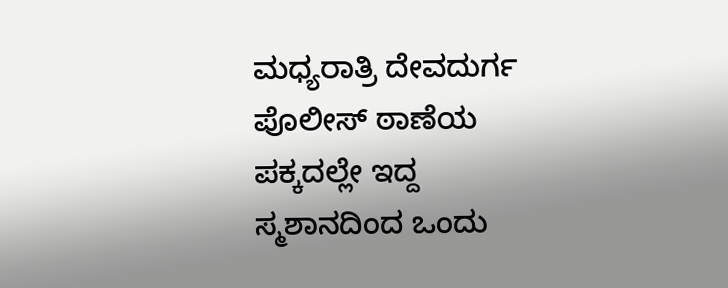ಮಧ್ಯರಾತ್ರಿ ದೇವದುರ್ಗ ಪೊಲೀಸ್ ಠಾಣೆಯ ಪಕ್ಕದಲ್ಲೇ ಇದ್ದ ಸ್ಮಶಾನದಿಂದ ಒಂದು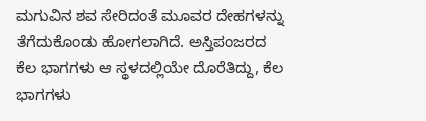ಮಗುವಿನ ಶವ ಸೇರಿದಂತೆ ಮೂವರ ದೇಹಗಳನ್ನು ತೆಗೆದುಕೊಂಡು ಹೋಗಲಾಗಿದೆ. ಅಸ್ತಿಪಂಜರದ ಕೆಲ ಭಾಗಗಳು ಆ ಸ್ಥಳದಲ್ಲಿಯೇ ದೊರೆತಿದ್ದು, ಕೆಲ ಭಾಗಗಳು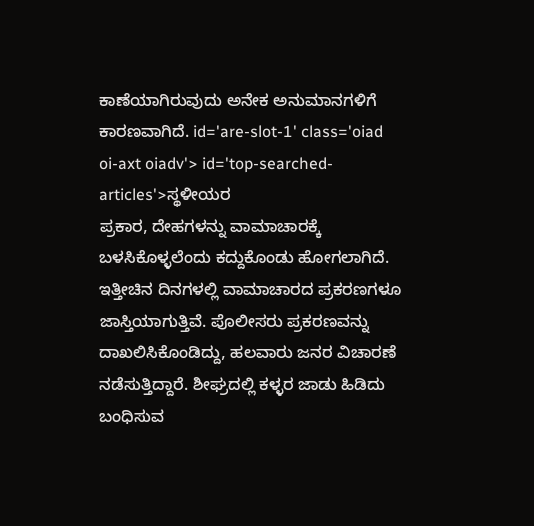ಕಾಣೆಯಾಗಿರುವುದು ಅನೇಕ ಅನುಮಾನಗಳಿಗೆ ಕಾರಣವಾಗಿದೆ. id='are-slot-1' class='oiad oi-axt oiadv'> id='top-searched-articles'>ಸ್ಥಳೀಯರ
ಪ್ರಕಾರ, ದೇಹಗಳನ್ನು ವಾಮಾಚಾರಕ್ಕೆ ಬಳಸಿಕೊಳ್ಳಲೆಂದು ಕದ್ದುಕೊಂಡು ಹೋಗಲಾಗಿದೆ. ಇತ್ತೀಚಿನ ದಿನಗಳಲ್ಲಿ ವಾಮಾಚಾರದ ಪ್ರಕರಣಗಳೂ ಜಾಸ್ತಿಯಾಗುತ್ತಿವೆ. ಪೊಲೀಸರು ಪ್ರಕರಣವನ್ನು ದಾಖಲಿಸಿಕೊಂಡಿದ್ದು, ಹಲವಾರು ಜನರ ವಿಚಾರಣೆ ನಡೆಸುತ್ತಿದ್ದಾರೆ. ಶೀಘ್ರದಲ್ಲಿ ಕಳ್ಳರ ಜಾಡು ಹಿಡಿದು ಬಂಧಿಸುವ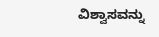ವಿಶ್ವಾಸವನ್ನು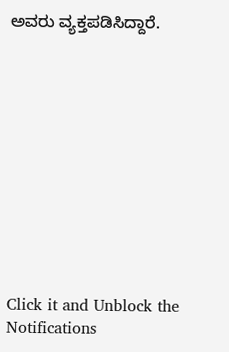ಅವರು ವ್ಯಕ್ತಪಡಿಸಿದ್ದಾರೆ.











Click it and Unblock the Notifications